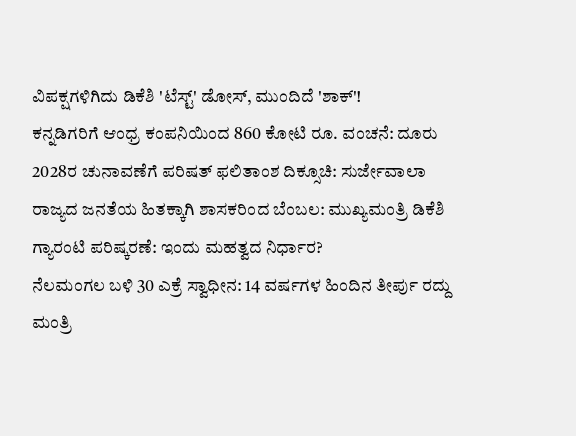ವಿಪಕ್ಷಗಳಿಗಿದು ಡಿಕೆಶಿ 'ಟೆಸ್ಟ್' ಡೋಸ್, ಮುಂದಿದೆ 'ಶಾಕ್'!
ಕನ್ನಡಿಗರಿಗೆ ಆಂಧ್ರ ಕಂಪನಿಯಿಂದ 860 ಕೋಟಿ ರೂ. ವಂಚನೆ: ದೂರು
2028ರ ಚುನಾವಣೆಗೆ ಪರಿಷತ್ ಫಲಿತಾಂಶ ದಿಕ್ಸೂಚಿ: ಸುರ್ಜೇವಾಲಾ
ರಾಜ್ಯದ ಜನತೆಯ ಹಿತಕ್ಕಾಗಿ ಶಾಸಕರಿಂದ ಬೆಂಬಲ: ಮುಖ್ಯಮಂತ್ರಿ ಡಿಕೆಶಿ
ಗ್ಯಾರಂಟಿ ಪರಿಷ್ಕರಣೆ: ಇಂದು ಮಹತ್ವದ ನಿರ್ಧಾರ?
ನೆಲಮಂಗಲ ಬಳಿ 30 ಎಕ್ರೆ ಸ್ವಾಧೀನ: 14 ವರ್ಷಗಳ ಹಿಂದಿನ ತೀರ್ಪು ರದ್ದು
ಮಂತ್ರಿ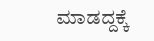ಮಾಡದ್ದಕ್ಕೆ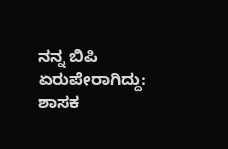ನನ್ನ ಬಿಪಿ ಏರುಪೇರಾಗಿದ್ದು: ಶಾಸಕ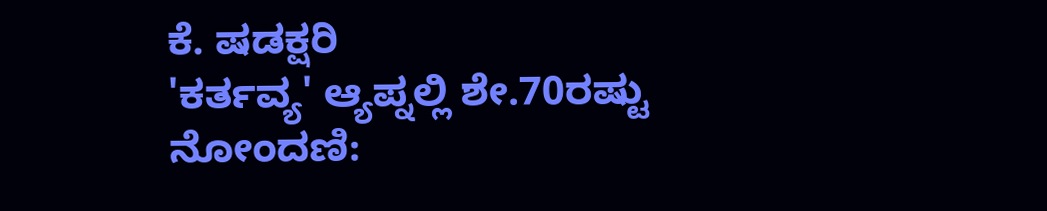ಕೆ. ಷಡಕ್ಷರಿ
'ಕರ್ತವ್ಯ' ಆ್ಯಪ್ನಲ್ಲಿ ಶೇ.70ರಷ್ಟು ನೋಂದಣಿ: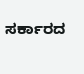ಸರ್ಕಾರದ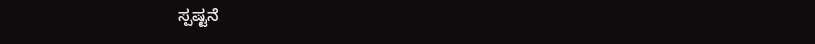ಸ್ಪಷ್ಟನೆ